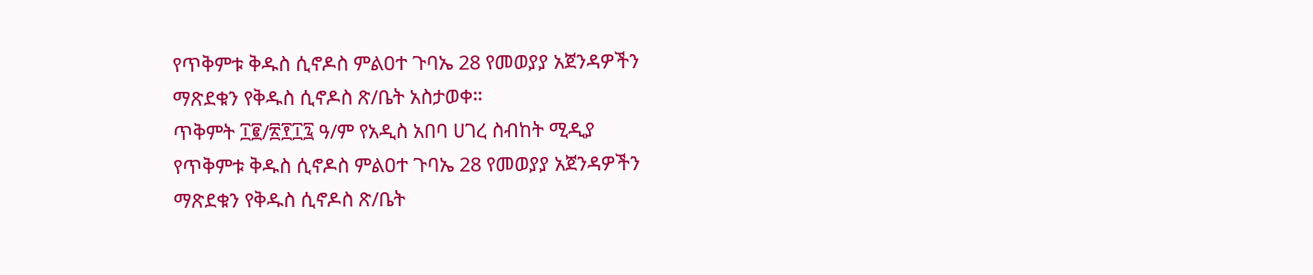የጥቅምቱ ቅዱስ ሲኖዶስ ምልዐተ ጉባኤ 28 የመወያያ አጀንዳዎችን ማጽደቁን የቅዱስ ሲኖዶስ ጽ/ቤት አስታወቀ።
ጥቅምት ፲፪/፳፻፲፯ ዓ/ም የአዲስ አበባ ሀገረ ስብከት ሚዲያ
የጥቅምቱ ቅዱስ ሲኖዶስ ምልዐተ ጉባኤ 28 የመወያያ አጀንዳዎችን ማጽደቁን የቅዱስ ሲኖዶስ ጽ/ቤት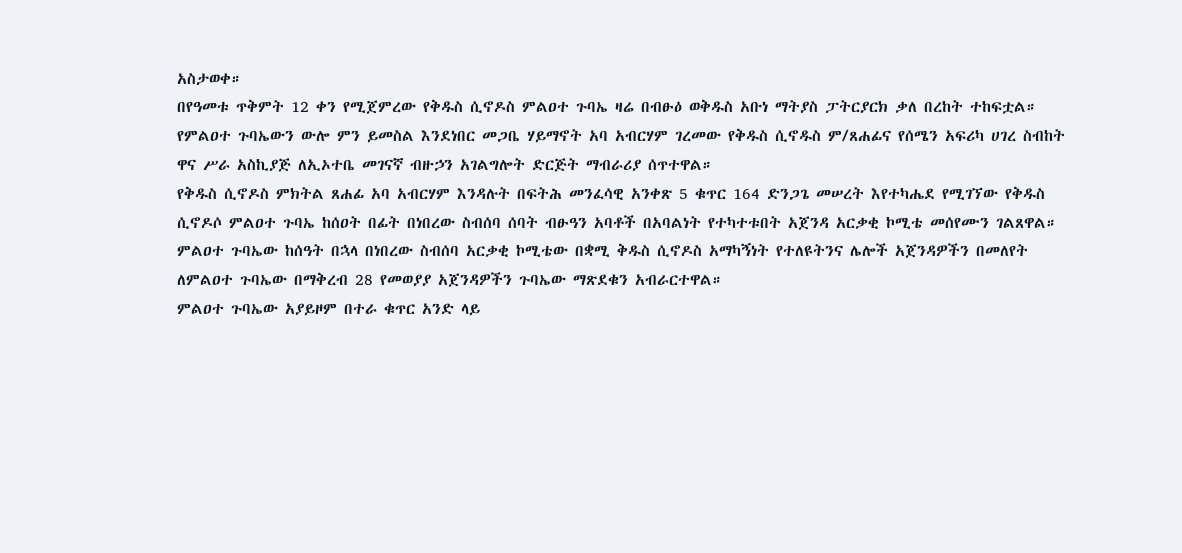አስታወቀ።
በየዓመቱ ጥቅምት 12 ቀን የሚጀምረው የቅዱስ ሲኖዶስ ምልዐተ ጉባኤ ዛሬ በብፁዕ ወቅዱስ አቡነ ማትያስ ፓትርያርክ ቃለ በረከት ተከፍቷል።
የምልዐተ ጉባኤውን ውሎ ምን ይመስል እንደነበር መጋቤ ሃይማኖት አባ አብርሃም ገረመው የቅዱስ ሲኖዱስ ም/ጸሐፊና የሰሜን አፍሪካ ሀገረ ስብከት ዋና ሥራ አስኪያጅ ለኢኦተቤ መገናኛ ብዙኃን አገልግሎት ድርጅት ማብራሪያ ሰጥተዋል።
የቅዱስ ሲኖዶስ ምክትል ጸሐፊ አባ አብርሃም እንዳሉት በፍትሕ መንፈሳዊ አንቀጽ 5 ቁጥር 164 ድንጋጌ መሠረት እየተካሔደ የሚገኘው የቅዱስ ሲኖዶሶ ምልዐተ ጉባኤ ከሰዐት በፊት በነበረው ስብሰባ ሰባት ብፁዓን አባቶች በአባልነት የተካተቱበት አጀንዳ አርቃቂ ኮሚቴ መሰየሙን ገልጸዋል።
ምልዐተ ጉባኤው ከሰዓት በኋላ በነበረው ስብሰባ አርቃቂ ኮሚቴው በቋሚ ቅዱስ ሲኖዶስ አማካኝነት የተለዩትንና ሌሎች አጀንዳዎችን በመለየት ለምልዐተ ጉባኤው በማቅረብ 28 የመወያያ አጀንዳዎችን ጉባኤው ማጽደቁን አብራርተዋል።
ምልዐተ ጉባኤው አያይዞም በተራ ቁጥር አንድ ላይ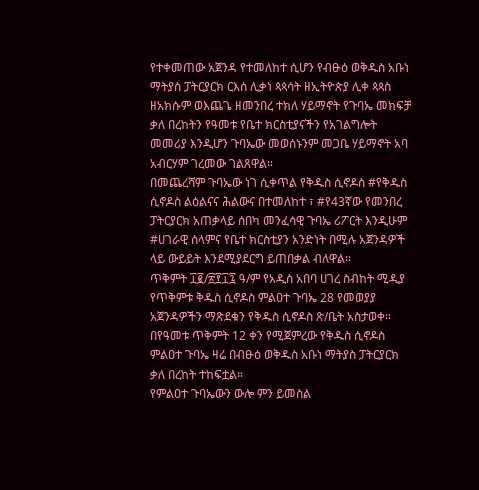የተቀመጠው አጀንዳ የተመለከተ ሲሆን የብፁዕ ወቅዱስ አቡነ ማትያስ ፓትርያርክ ርእሰ ሊቃነ ጳጳሳት ዘኢትዮጵያ ሊቀ ጳጳስ ዘአክሱም ወእጨጌ ዘመንበረ ተክለ ሃይማኖት የጉባኤ መክፍቻ ቃለ በረከትን የዓመቱ የቤተ ክርስቲያናችን የአገልግሎት መመሪያ እንዲሆን ጉባኤው መወሰኑንም መጋቤ ሃይማኖት አባ አብርሃም ገረመው ገልጸዋል።
በመጨረሻም ጉባኤው ነገ ሲቀጥል የቅዱስ ሲኖዶስ #የቅዱስ ሲኖዶስ ልዕልናና ሕልውና በተመለከተ ፣ #የ43ኛው የመንበረ ፓትርያርክ አጠቃላይ ሰበካ መንፈሳዊ ጉባኤ ሪፖርት እንዲሁም #ሀገራዊ ሰላምና የቤተ ክርስቲያን አንድነት በሚሉ አጀንዳዎች ላይ ውይይት እንደሚያደርግ ይጠበቃል ብለዋል።
ጥቅምት ፲፪/፳፻፲፯ ዓ/ም የአዲስ አበባ ሀገረ ስብከት ሚዲያ
የጥቅምቱ ቅዱስ ሲኖዶስ ምልዐተ ጉባኤ 28 የመወያያ አጀንዳዎችን ማጽደቁን የቅዱስ ሲኖዶስ ጽ/ቤት አስታወቀ።
በየዓመቱ ጥቅምት 12 ቀን የሚጀምረው የቅዱስ ሲኖዶስ ምልዐተ ጉባኤ ዛሬ በብፁዕ ወቅዱስ አቡነ ማትያስ ፓትርያርክ ቃለ በረከት ተከፍቷል።
የምልዐተ ጉባኤውን ውሎ ምን ይመስል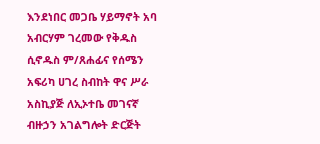እንደነበር መጋቤ ሃይማኖት አባ አብርሃም ገረመው የቅዱስ ሲኖዱስ ም/ጸሐፊና የሰሜን አፍሪካ ሀገረ ስብከት ዋና ሥራ አስኪያጅ ለኢኦተቤ መገናኛ ብዙኃን አገልግሎት ድርጅት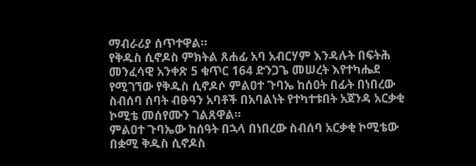ማብራሪያ ሰጥተዋል።
የቅዱስ ሲኖዶስ ምክትል ጸሐፊ አባ አብርሃም እንዳሉት በፍትሕ መንፈሳዊ አንቀጽ 5 ቁጥር 164 ድንጋጌ መሠረት እየተካሔደ የሚገኘው የቅዱስ ሲኖዶሶ ምልዐተ ጉባኤ ከሰዐት በፊት በነበረው ስብሰባ ሰባት ብፁዓን አባቶች በአባልነት የተካተቱበት አጀንዳ አርቃቂ ኮሚቴ መሰየሙን ገልጸዋል።
ምልዐተ ጉባኤው ከሰዓት በኋላ በነበረው ስብሰባ አርቃቂ ኮሚቴው በቋሚ ቅዱስ ሲኖዶስ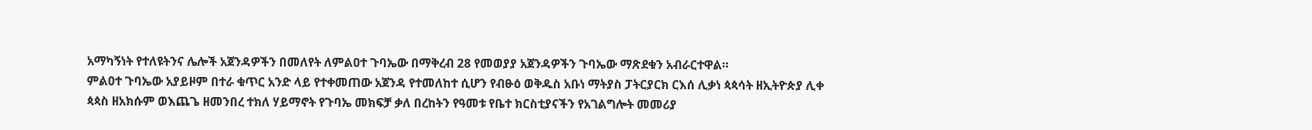አማካኝነት የተለዩትንና ሌሎች አጀንዳዎችን በመለየት ለምልዐተ ጉባኤው በማቅረብ 28 የመወያያ አጀንዳዎችን ጉባኤው ማጽደቁን አብራርተዋል።
ምልዐተ ጉባኤው አያይዞም በተራ ቁጥር አንድ ላይ የተቀመጠው አጀንዳ የተመለከተ ሲሆን የብፁዕ ወቅዱስ አቡነ ማትያስ ፓትርያርክ ርእሰ ሊቃነ ጳጳሳት ዘኢትዮጵያ ሊቀ ጳጳስ ዘአክሱም ወእጨጌ ዘመንበረ ተክለ ሃይማኖት የጉባኤ መክፍቻ ቃለ በረከትን የዓመቱ የቤተ ክርስቲያናችን የአገልግሎት መመሪያ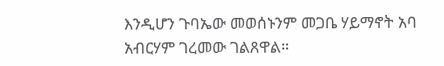እንዲሆን ጉባኤው መወሰኑንም መጋቤ ሃይማኖት አባ አብርሃም ገረመው ገልጸዋል።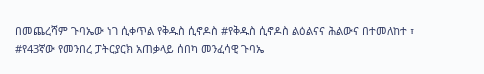በመጨረሻም ጉባኤው ነገ ሲቀጥል የቅዱስ ሲኖዶስ #የቅዱስ ሲኖዶስ ልዕልናና ሕልውና በተመለከተ ፣ #የ43ኛው የመንበረ ፓትርያርክ አጠቃላይ ሰበካ መንፈሳዊ ጉባኤ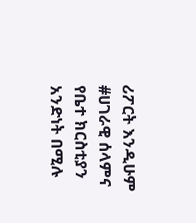ሪፖርት እንዲሁም #ሀገራዊ ሰላምና የቤተ ክርስቲያን አንድነት በሚሉ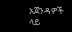አጀንዳዎች ላይ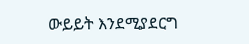ውይይት እንደሚያደርግ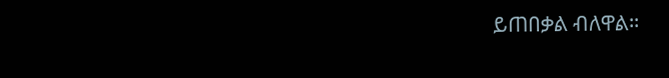ይጠበቃል ብለዋል።